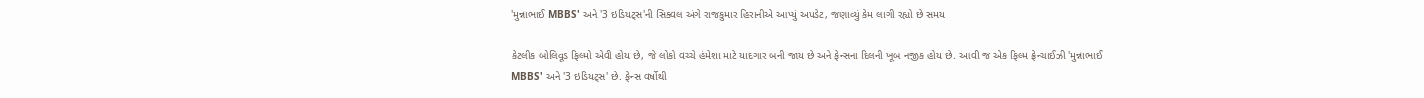'મુન્નાભાઈ MBBS' અને '3 ઇડિયટ્સ'ની સિક્વલ અંગે રાજકુમાર હિરાનીએ આપ્યું અપડેટ, જણાવ્યું કેમ લાગી રહ્યો છે સમય

કેટલીક બોલિવૂડ ફિલ્મો એવી હોય છે, જે લોકો વચ્ચે હંમેશા માટે યાદગાર બની જાય છે અને ફેન્સના દિલની ખૂબ નજીક હોય છે. આવી જ એક ફિલ્મ ફ્રેન્ચાઈઝી 'મુન્નાભાઈ MBBS' અને '3 ઇડિયટ્સ' છે. ફેન્સ વર્ષોથી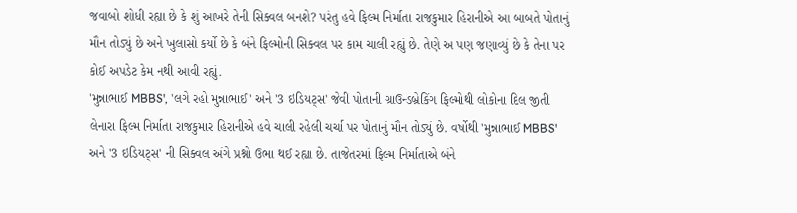જવાબો શોધી રહ્યા છે કે શું આખરે તેની સિક્વલ બનશે? પરંતુ હવે ફિલ્મ નિર્માતા રાજકુમાર હિરાનીએ આ બાબતે પોતાનું મૌન તોડ્યું છે અને ખુલાસો કર્યો છે કે બંને ફિલ્મોની સિક્વલ પર કામ ચાલી રહ્યું છે. તેણે અ પણ જણાવ્યું છે કે તેના પર કોઈ અપડેટ કેમ નથી આવી રહ્યું.
'મુન્નાભાઈ MBBS', 'લગે રહો મુન્નાભાઈ' અને '3 ઇડિયટ્સ' જેવી પોતાની ગ્રાઉન્ડબ્રેકિંગ ફિલ્મોથી લોકોના દિલ જીતી લેનારા ફિલ્મ નિર્માતા રાજકુમાર હિરાનીએ હવે ચાલી રહેલી ચર્ચા પર પોતાનું મૌન તોડ્યું છે. વર્ષોથી 'મુન્નાભાઈ MBBS' અને '3 ઇડિયટ્સ' ની સિક્વલ અંગે પ્રશ્નો ઉભા થઈ રહ્યા છે. તાજેતરમાં ફિલ્મ નિર્માતાએ બંને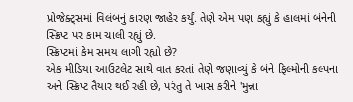પ્રોજેક્ટ્સમાં વિલંબનું કારણ જાહેર કર્યું. તેણે એમ પણ કહ્યું કે હાલમાં બંનેની સ્ક્રિપ્ટ પર કામ ચાલી રહ્યું છે.
સ્ક્રિપ્ટમાં કેમ સમય લાગી રહ્યો છે?
એક મીડિયા આઉટલેટ સાથે વાત કરતાં તેણે જણાવ્યું કે બંને ફિલ્મોની કલ્પના અને સ્ક્રિપ્ટ તૈયાર થઈ રહી છે, પરંતુ તે ખાસ કરીને 'મુન્ના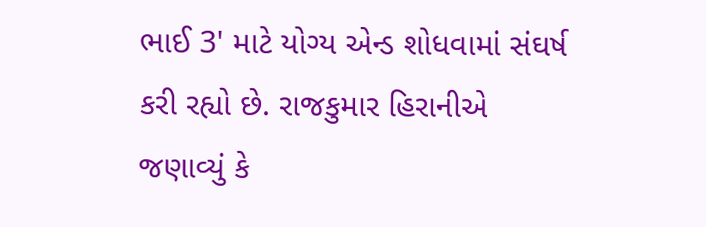ભાઈ 3' માટે યોગ્ય એન્ડ શોધવામાં સંઘર્ષ કરી રહ્યો છે. રાજકુમાર હિરાનીએ જણાવ્યું કે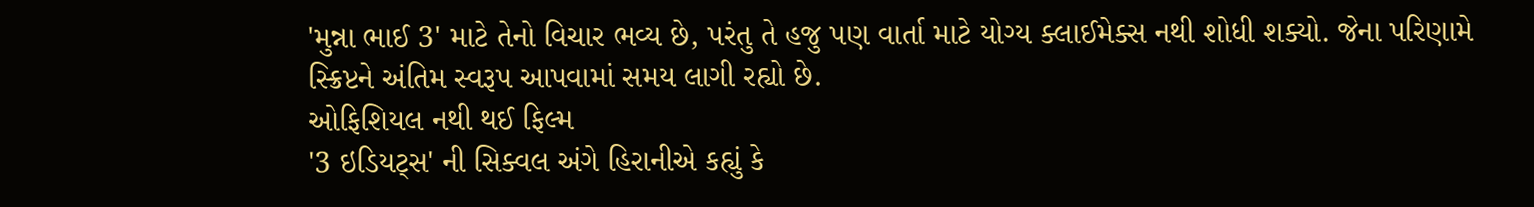'મુન્ના ભાઈ 3' માટે તેનો વિચાર ભવ્ય છે, પરંતુ તે હજુ પણ વાર્તા માટે યોગ્ય ક્લાઈમેક્સ નથી શોધી શક્યો. જેના પરિણામે સ્ક્રિપ્ટને અંતિમ સ્વરૂપ આપવામાં સમય લાગી રહ્યો છે.
ઓફિશિયલ નથી થઈ ફિલ્મ
'3 ઇડિયટ્સ' ની સિક્વલ અંગે હિરાનીએ કહ્યું કે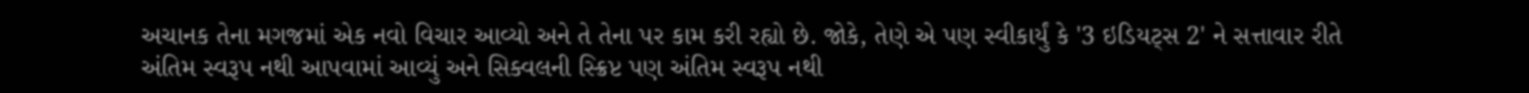અચાનક તેના મગજમાં એક નવો વિચાર આવ્યો અને તે તેના પર કામ કરી રહ્યો છે. જોકે, તેણે એ પણ સ્વીકાર્યું કે '3 ઇડિયટ્સ 2' ને સત્તાવાર રીતે અંતિમ સ્વરૂપ નથી આપવામાં આવ્યું અને સિક્વલની સ્ક્રિપ્ટ પણ અંતિમ સ્વરૂપ નથી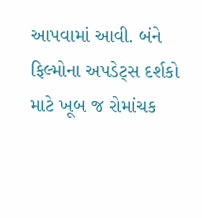આપવામાં આવી. બંને ફિલ્મોના અપડેટ્સ દર્શકો માટે ખૂબ જ રોમાંચક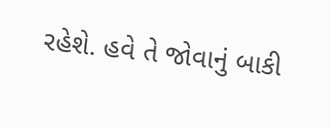રહેશે. હવે તે જોવાનું બાકી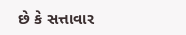છે કે સત્તાવાર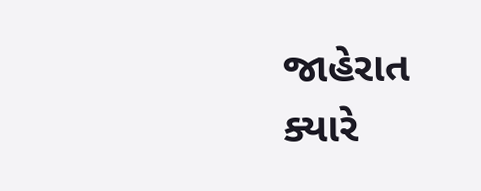જાહેરાત ક્યારે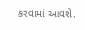કરવામાં આવશે.